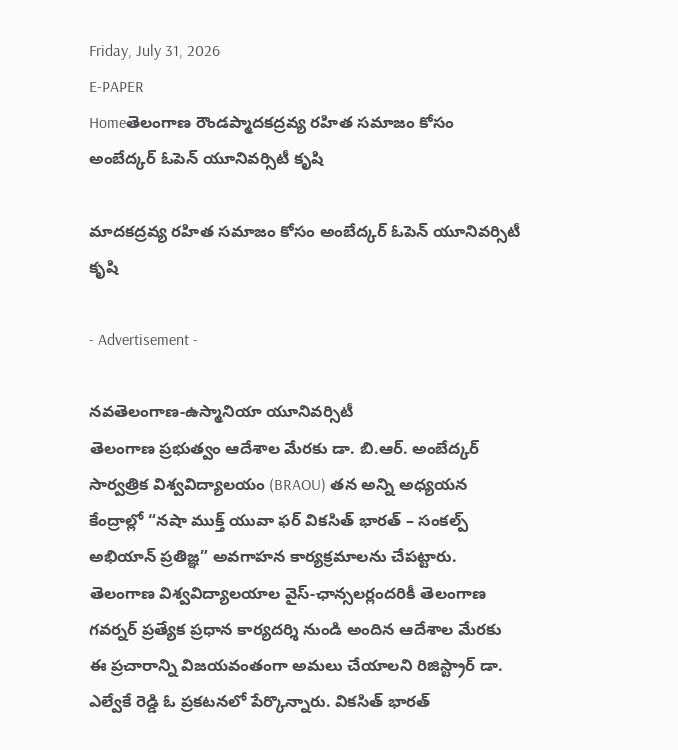Friday, July 31, 2026
E-PAPER
Homeతెలంగాణ రౌండప్మాదకద్రవ్య రహిత సమాజం కోసం అంబేద్కర్ ఓపెన్ యూనివర్సిటీ కృషి

మాదకద్రవ్య రహిత సమాజం కోసం అంబేద్కర్ ఓపెన్ యూనివర్సిటీ కృషి

- Advertisement -

నవతెలంగాణ-ఉస్మానియా యూనివర్సిటీ
తెలంగాణ ప్రభుత్వం ఆదేశాల మేరకు డా. బి.ఆర్. అంబేద్కర్ సార్వత్రిక విశ్వవిద్యాలయం (BRAOU) తన అన్ని అధ్యయన కేంద్రాల్లో “నషా ముక్త్ యువా ఫర్ వికసిత్ భారత్ – సంకల్ప్ అభియాన్ ప్రతిజ్ఞ” అవగాహన కార్యక్రమాలను చేపట్టారు. తెలంగాణ విశ్వవిద్యాలయాల వైస్-ఛాన్సలర్లందరికీ తెలంగాణ గవర్నర్ ప్రత్యేక ప్రధాన కార్యదర్శి నుండి అందిన ఆదేశాల మేరకు ఈ ప్రచారాన్ని విజయవంతంగా అమలు చేయాలని రిజిస్ట్రార్ డా. ఎల్వేకే రెడ్డి ఓ ప్రకటనలో పేర్కొన్నారు. వికసిత్ భారత్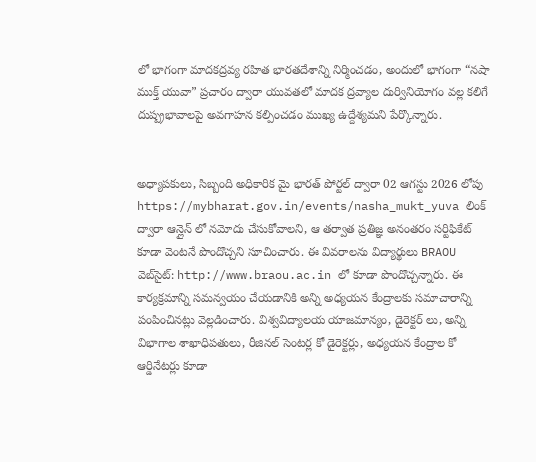లో భాగంగా మాదకద్రవ్య రహిత భారతదేశాన్ని నిర్మించడం, అందులో భాగంగా “నషా ముక్త్ యువా” ప్రచారం ద్వారా యువతలో మాదక ద్రవ్యాల దుర్వినియోగం వల్ల కలిగే దుష్ప్రభావాలపై అవగాహన కల్పించడం ముఖ్య ఉద్దేశ్యమని పేర్కొన్నారు.


అధ్యాపకులు, సిబ్బంది అధికారిక మై భారత్ పోర్టల్ ద్వారా 02 ఆగస్టు 2026 లోపు https://mybharat.gov.in/events/nasha_mukt_yuva లింక్ ద్వారా ఆన్లైన్ లో నమోదు చేసుకోవాలని, ఆ తర్వాత ప్రతిజ్ఞ అనంతరం సర్టిఫికేట్ కూడా వెంటనే పొందొచ్చని సూచించారు. ఈ వివరాలను విద్యార్థులు BRAOU వెబ్‌సైట్: http://www.braou.ac.in లో కూడా పొందొచ్చన్నారు. ఈ కార్యక్రమాన్ని సమన్వయం చేయడానికి అన్ని అధ్యయన కేంద్రాలకు సమాచారాన్ని పంపించినట్లు వెల్లడించారు. విశ్వవిద్యాలయ యాజమాన్యం, డైరెక్టర్ లు, అన్ని విభాగాల శాఖాధిపతులు, రీజినల్ సెంటర్ల కో డైరెక్టర్లు, అధ్యయన కేంద్రాల కో ఆర్డినేటర్లు కూడా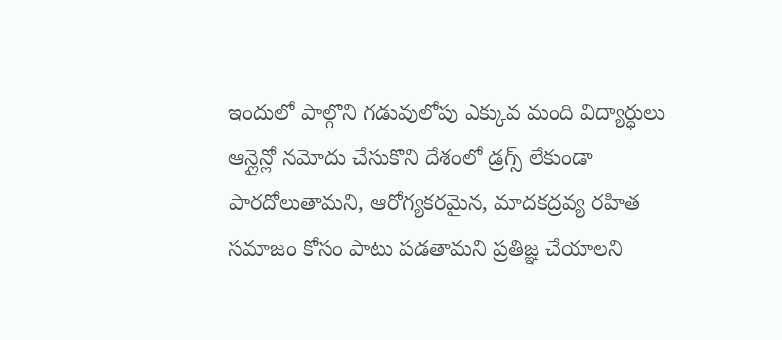ఇందులో పాల్గొని గడువులోపు ఎక్కువ మంది విద్యార్ధులు ఆన్లైన్లో నమోదు చేసుకొని దేశంలో డ్రగ్స్ లేకుండా పారదోలుతామని, ఆరోగ్యకరమైన, మాదకద్రవ్య రహిత సమాజం కోసం పాటు పడతామని ప్రతిజ్ఞ చేయాలని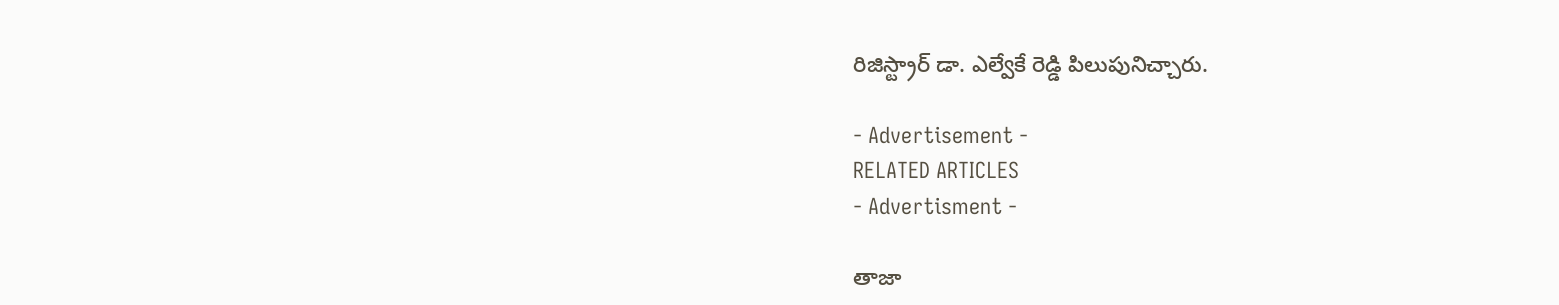రిజిస్ట్రార్ డా. ఎల్వేకే రెడ్డి పిలుపునిచ్చారు.

- Advertisement -
RELATED ARTICLES
- Advertisment -

తాజా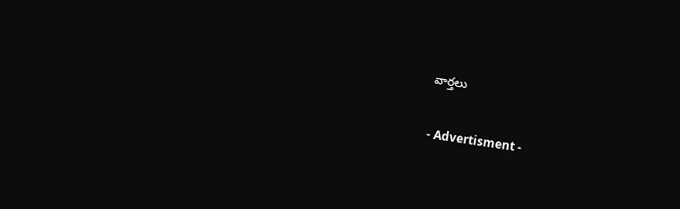వార్తలు

- Advertisment -